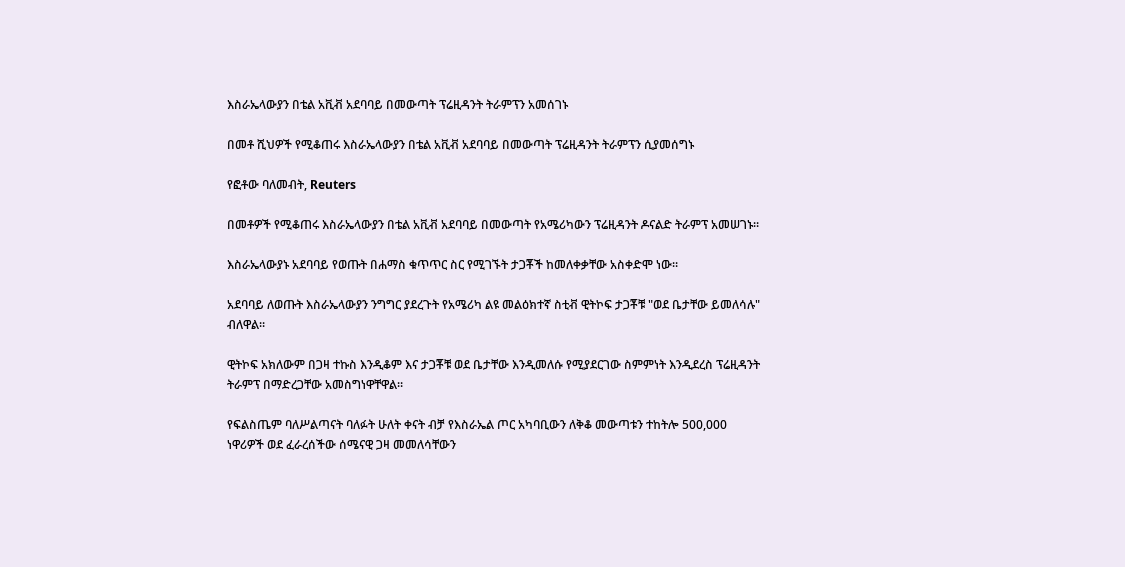እስራኤላውያን በቴል አቪቭ አደባባይ በመውጣት ፕሬዚዳንት ትራምፕን አመሰገኑ

በመቶ ሺህዎች የሚቆጠሩ እስራኤላውያን በቴል አቪቭ አደባባይ በመውጣት ፕሬዚዳንት ትራምፕን ሲያመሰግኑ

የፎቶው ባለመብት, Reuters

በመቶዎች የሚቆጠሩ እስራኤላውያን በቴል አቪቭ አደባባይ በመውጣት የአሜሪካውን ፕሬዚዳንት ዶናልድ ትራምፕ አመሠገኑ።

እስራኤላውያኑ አደባባይ የወጡት በሐማስ ቁጥጥር ስር የሚገኙት ታጋቾች ከመለቀቃቸው አስቀድሞ ነው።

አደባባይ ለወጡት እስራኤላውያን ንግግር ያደረጉት የአሜሪካ ልዩ መልዕክተኛ ስቲቭ ዊትኮፍ ታጋቾቹ "ወደ ቤታቸው ይመለሳሉ" ብለዋል።

ዊትኮፍ አክለውም በጋዛ ተኩስ እንዲቆም እና ታጋቾቹ ወደ ቤታቸው እንዲመለሱ የሚያደርገው ስምምነት እንዲደረስ ፕሬዚዳንት ትራምፕ በማድረጋቸው አመስግነዋቸዋል።

የፍልስጤም ባለሥልጣናት ባለፉት ሁለት ቀናት ብቻ የእስራኤል ጦር አካባቢውን ለቅቆ መውጣቱን ተከትሎ 500,000 ነዋሪዎች ወደ ፈራረሰችው ሰሜናዊ ጋዛ መመለሳቸውን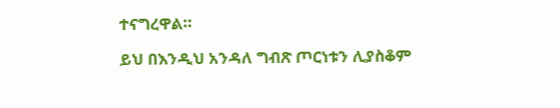ተናግረዋል።

ይህ በእንዲህ አንዳለ ግብጽ ጦርነቱን ሊያስቆም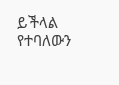ይችላል የተባለውን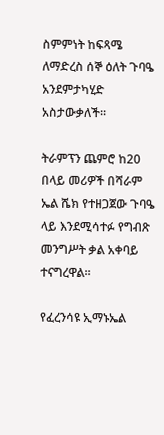ስምምነት ከፍጻሜ ለማድረስ ሰኞ ዕለት ጉባዔ አንደምታካሂድ አስታውቃለች።

ትራምፕን ጨምሮ ከ20 በላይ መሪዎች በሻራም ኤል ሼክ የተዘጋጀው ጉባዔ ላይ እንደሚሳተፉ የግብጽ መንግሥት ቃል አቀባይ ተናግረዋል።

የፈረንሳዩ ኢማኑኤል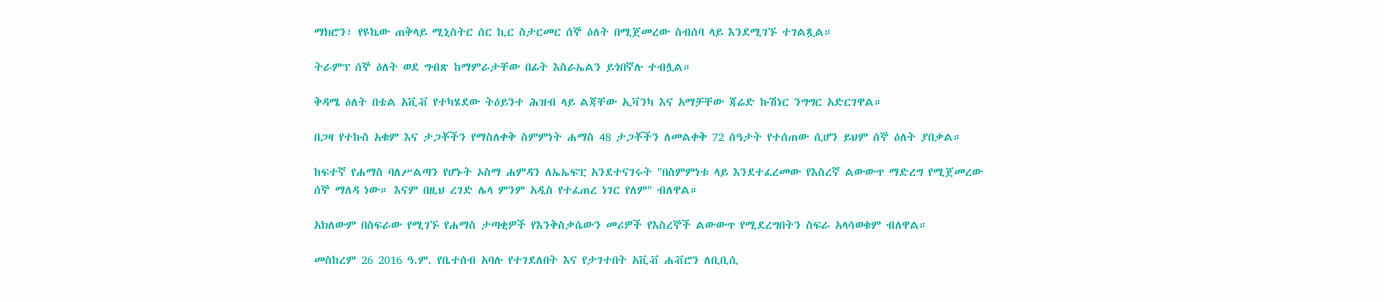ማክሮን፣ የዩኬው ጠቅላይ ሚኒስትር ሰር ኪር ስታርመር ሰኞ ዕለት በሚጀመረው ስብሰባ ላይ እንደሚገኙ ተገልጿል።

ትራምፕ ሰኞ ዕለት ወደ ግብጽ ከማምራታቸው በፊት እስራኤልን ይጎበኛሉ ተብሏል።

ቅዳሜ ዕለት በቴል አቪቭ የተካሄደው ትዕይንተ ሕዝብ ላይ ልጃቸው ኢቫንካ እና አማቻቸው ጃሬድ ኩሽነር ንግግር አድርገዋል።

በጋዛ የተኩስ አቁም እና ታጋቾችን የማስለቀቅ ስምምነት ሐማስ 48 ታጋቾችን ለመልቀቅ 72 ሰዓታት የተሰጠው ሲሆን ይህም ሰኞ ዕለት ያበቃል።

ከፍተኛ የሐማስ ባለሥልጣን የሆኑት ኦስማ ሐምዳን ለኤኤፍፒ አንደተናገሩት "በስምምነቱ ላይ እንደተፈረመው የእስረኛ ልውውጥ ማድረግ የሚጀመረው ሰኞ ማለዳ ነው። እናም በዚህ ረገድ ሌላ ምንም አዲስ የተፈጠረ ነገር የለም" ብለዋል።

አክለውም በስፍራው የሚገኙ የሐማስ ታጣቂዎች የእንቅስቃሴውን መሪዎች የእስረኞች ልውውጥ የሚደረግበትን ስፍራ አላሳወቁም ብለዋል።

መስከረም 26 2016 ዓ.ም. የቤተሰብ አባሉ የተገደለበት እና የታገተበት አቪቭ ሐቭሮን ለቢቢሲ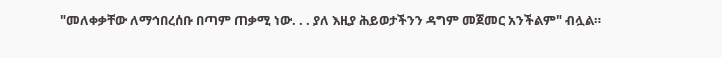"መለቀቃቸው ለማኅበረሰቡ በጣም ጠቃሚ ነው. . . ያለ እዚያ ሕይወታችንን ዳግም መጀመር አንችልም" ብሏል።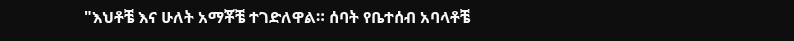"እህቶቼ እና ሁለት አማቾቼ ተገድለዋል። ሰባት የቤተሰብ አባላቶቼ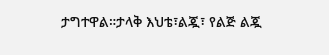ታግተዋል።ታላቅ እህቴ፣ልጇ፣ የልጅ ልጇ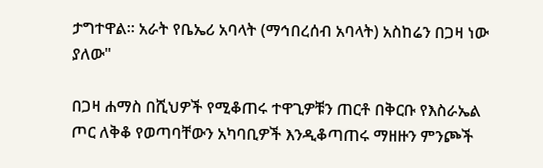ታግተዋል። አራት የቤኤሪ አባላት (ማኅበረሰብ አባላት) አስከሬን በጋዛ ነው ያለው"

በጋዛ ሐማስ በሺህዎች የሚቆጠሩ ተዋጊዎቹን ጠርቶ በቅርቡ የእስራኤል ጦር ለቅቆ የወጣባቸውን አካባቢዎች እንዲቆጣጠሩ ማዘዙን ምንጮች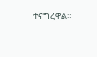ተናግረዋል።